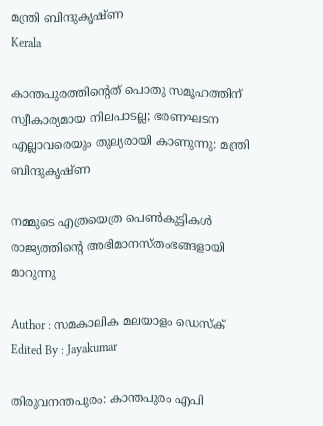മന്ത്രി ബിന്ദുകൃഷ്ണ
Kerala

കാന്തപുരത്തിന്റെത് പൊതു സമൂഹത്തിന് സ്വീകാര്യമായ നിലപാടല്ല; ഭരണഘടന എല്ലാവരെയും തുല്യരായി കാണുന്നു: മന്ത്രി ബിന്ദുകൃഷ്ണ

നമ്മുടെ എത്രയെത്ര പെണ്‍കുട്ടികള്‍ രാജ്യത്തിന്റെ അഭിമാനസ്തംഭങ്ങളായി മാറുന്നു

Author : സമകാലിക മലയാളം ഡെസ്ക്
Edited By : Jayakumar

തിരുവനന്തപുരം: കാന്തപുരം എപി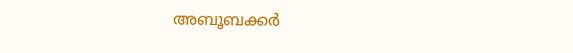അബൂബക്കര്‍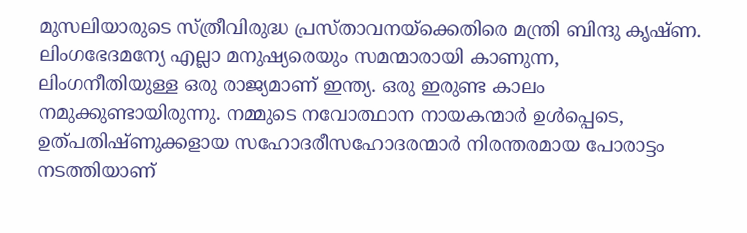മുസലിയാരുടെ സ്ത്രീവിരുദ്ധ പ്രസ്താവനയ്‌ക്കെതിരെ മന്ത്രി ബിന്ദു കൃഷ്ണ. ലിംഗഭേദമന്യേ എല്ലാ മനുഷ്യരെയും സമന്മാരായി കാണുന്ന, ലിംഗനീതിയുള്ള ഒരു രാജ്യമാണ് ഇന്ത്യ. ഒരു ഇരുണ്ട കാലം നമുക്കുണ്ടായിരുന്നു. നമ്മുടെ നവോത്ഥാന നായകന്മാര്‍ ഉള്‍പ്പെടെ, ഉത്പതിഷ്ണുക്കളായ സഹോദരീസഹോദരന്മാര്‍ നിരന്തരമായ പോരാട്ടം നടത്തിയാണ്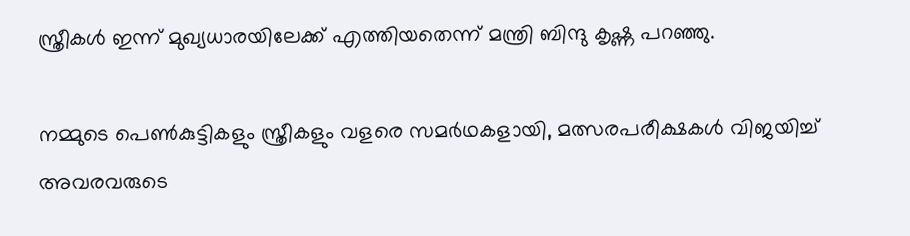സ്ത്രീകള്‍ ഇന്ന് മുഖ്യധാരയിലേക്ക് എത്തിയതെന്ന് മന്ത്രി ബിന്ദു കൃഷ്ണ പറഞ്ഞു.

നമ്മുടെ പെണ്‍കുട്ടികളും സ്ത്രീകളും വളരെ സമര്‍ഥകളായി, മത്സരപരീക്ഷകള്‍ വിജയിച്ച് അവരവരുടെ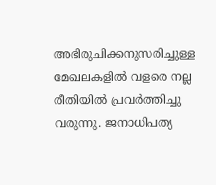അഭിരുചിക്കനുസരിച്ചുള്ള മേഖലകളില്‍ വളരെ നല്ല രീതിയില്‍ പ്രവര്‍ത്തിച്ചു വരുന്നു. ജനാധിപത്യ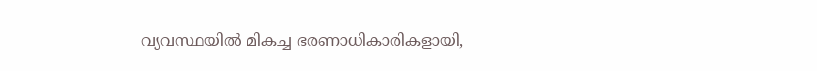വ്യവസ്ഥയില്‍ മികച്ച ഭരണാധികാരികളായി,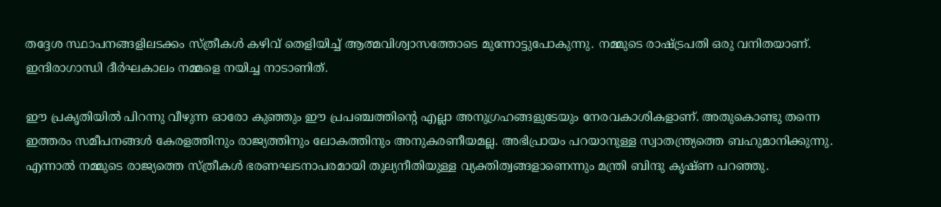തദ്ദേശ സ്ഥാപനങ്ങളിലടക്കം സ്ത്രീകള്‍ കഴിവ് തെളിയിച്ച് ആത്മവിശ്വാസത്തോടെ മുന്നോട്ടുപോകുന്നു. നമ്മുടെ രാഷ്ട്രപതി ഒരു വനിതയാണ്. ഇന്ദിരാഗാന്ധി ദീര്‍ഘകാലം നമ്മളെ നയിച്ച നാടാണിത്.

ഈ പ്രകൃതിയില്‍ പിറന്നു വീഴുന്ന ഓരോ കുഞ്ഞും ഈ പ്രപഞ്ചത്തിന്റെ എല്ലാ അനുഗ്രഹങ്ങളുടേയും നേരവകാശികളാണ്. അതുകൊണ്ടു തന്നെ ഇത്തരം സമീപനങ്ങള്‍ കേരളത്തിനും രാജ്യത്തിനും ലോകത്തിനും അനുകരണീയമല്ല. അഭിപ്രായം പറയാനുള്ള സ്വാതന്ത്ര്യത്തെ ബഹുമാനിക്കുന്നു. എന്നാല്‍ നമ്മുടെ രാജ്യത്തെ സ്ത്രീകള്‍ ഭരണഘടനാപരമായി തുല്യനീതിയുള്ള വ്യക്തിത്വങ്ങളാണെന്നും മന്ത്രി ബിന്ദു കൃഷ്ണ പറഞ്ഞു.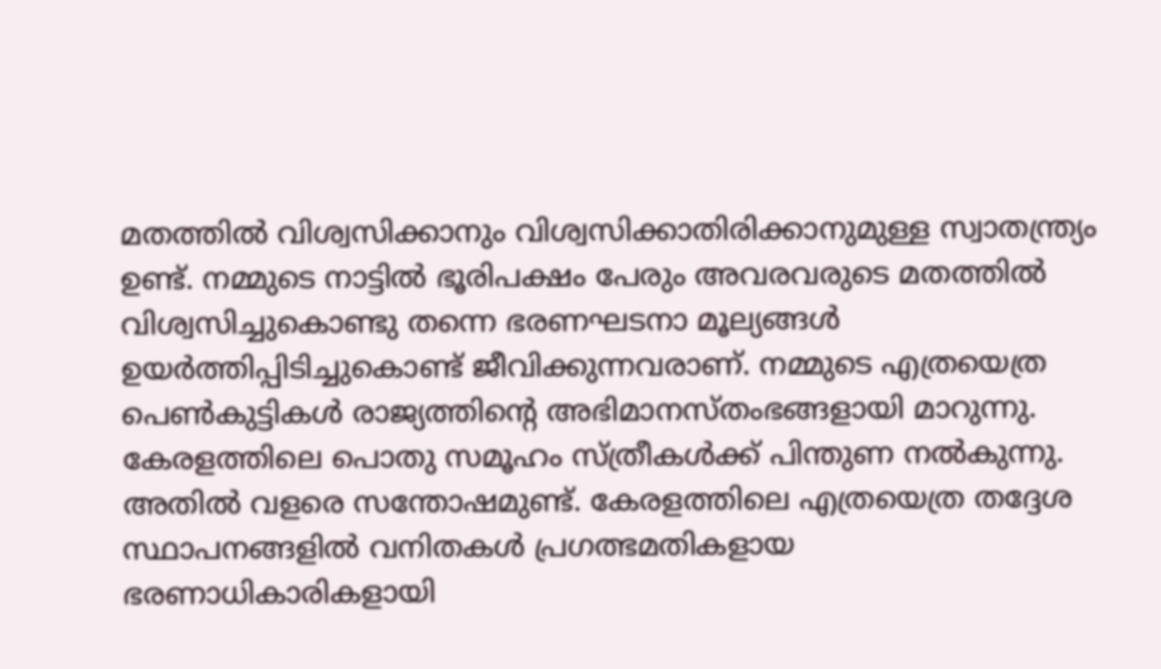മതത്തില്‍ വിശ്വസിക്കാനും വിശ്വസിക്കാതിരിക്കാനുമുള്ള സ്വാതന്ത്ര്യം ഉണ്ട്. നമ്മുടെ നാട്ടില്‍ ഭൂരിപക്ഷം പേരും അവരവരുടെ മതത്തില്‍ വിശ്വസിച്ചുകൊണ്ടു തന്നെ ഭരണഘടനാ മൂല്യങ്ങള്‍ ഉയര്‍ത്തിപ്പിടിച്ചുകൊണ്ട് ജീവിക്കുന്നവരാണ്. നമ്മുടെ എത്രയെത്ര പെണ്‍കുട്ടികള്‍ രാജ്യത്തിന്റെ അഭിമാനസ്തംഭങ്ങളായി മാറുന്നു. കേരളത്തിലെ പൊതു സമൂഹം സ്ത്രീകള്‍ക്ക് പിന്തുണ നല്‍കുന്നു. അതില്‍ വളരെ സന്തോഷമുണ്ട്. കേരളത്തിലെ എത്രയെത്ര തദ്ദേശ സ്ഥാപനങ്ങളില്‍ വനിതകള്‍ പ്രഗത്ഭമതികളായ ഭരണാധികാരികളായി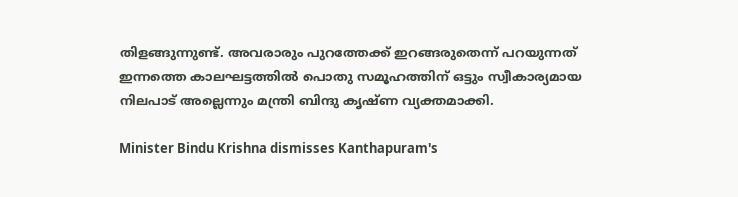തിളങ്ങുന്നുണ്ട്. അവരാരും പുറത്തേക്ക് ഇറങ്ങരുതെന്ന് പറയുന്നത് ഇന്നത്തെ കാലഘട്ടത്തില്‍ പൊതു സമൂഹത്തിന് ഒട്ടും സ്വീകാര്യമായ നിലപാട് അല്ലെന്നും മന്ത്രി ബിന്ദു കൃഷ്ണ വ്യക്തമാക്കി.

Minister Bindu Krishna dismisses Kanthapuram's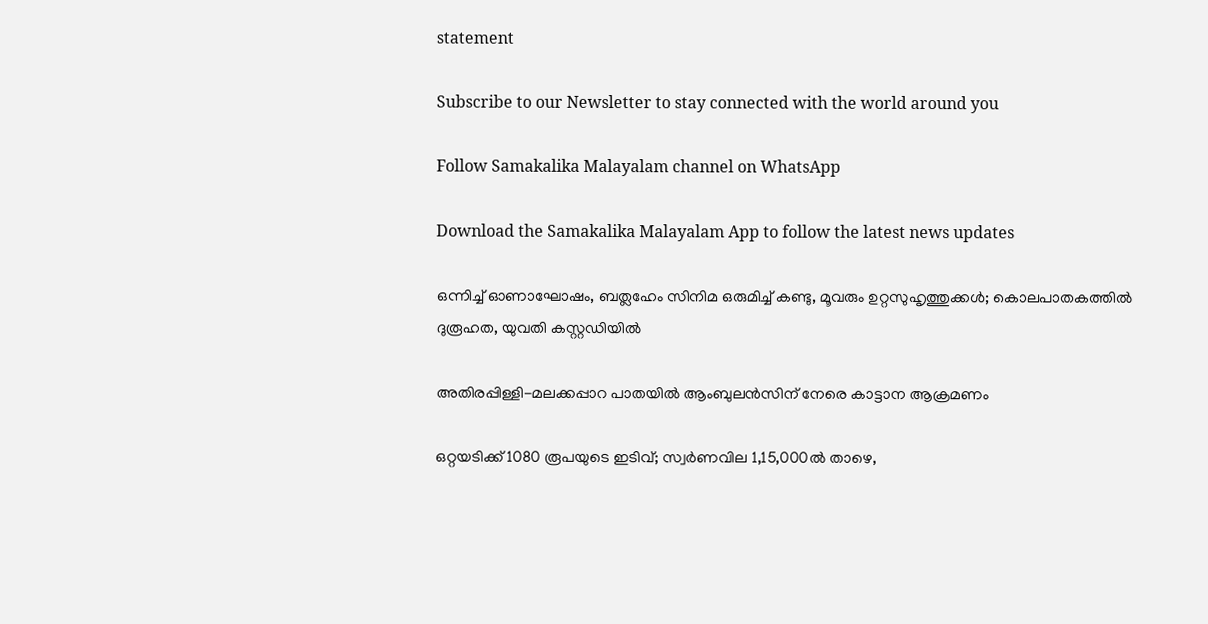statement

Subscribe to our Newsletter to stay connected with the world around you

Follow Samakalika Malayalam channel on WhatsApp

Download the Samakalika Malayalam App to follow the latest news updates

ഒന്നിച്ച് ഓണാഘോഷം, ബത്ലഹേം സിനിമ ഒരുമിച്ച് കണ്ടു, മൂവരും ഉറ്റസുഹൃത്തുക്കൾ; കൊലപാതകത്തിൽ ദുരൂഹത, യുവതി കസ്റ്റഡിയില്‍

അതിരപ്പിള്ളി-മലക്കപ്പാറ പാതയിൽ ആംബുലൻസിന് നേരെ കാട്ടാന ആക്രമണം

ഒറ്റയടിക്ക് 1080 രൂപയുടെ ഇടിവ്; സ്വര്‍ണവില 1,15,000ല്‍ താഴെ,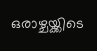ഒരാഴ്ചയ്ക്കിടെ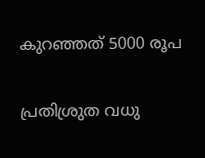കുറഞ്ഞത് 5000 രൂപ

പ്രതിശ്രുത വധു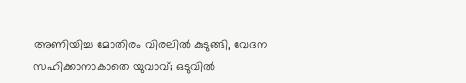അണിയിച്ച മോതിരം വിരലില്‍ കുടുങ്ങി, വേദന സഹിക്കാനാകാതെ യുവാവ്; ഒടുവില്‍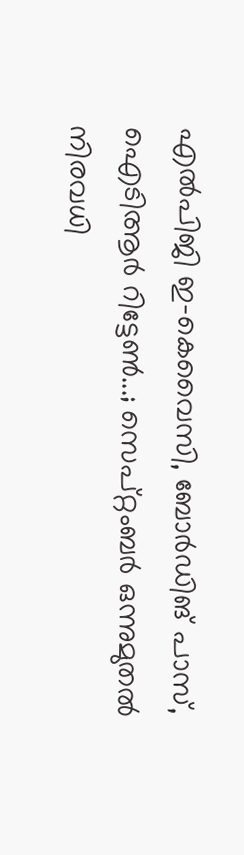എല്‍പിജി ഇ-കെവൈസി, ബോര്‍ഡിങ് പാസ്, ഐടിആര്‍ റിട്ടേണ്‍...; സെപ്റ്റംബര്‍ ഒന്നുമുതല്‍ നിരവധി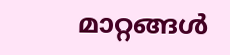മാറ്റങ്ങള്‍